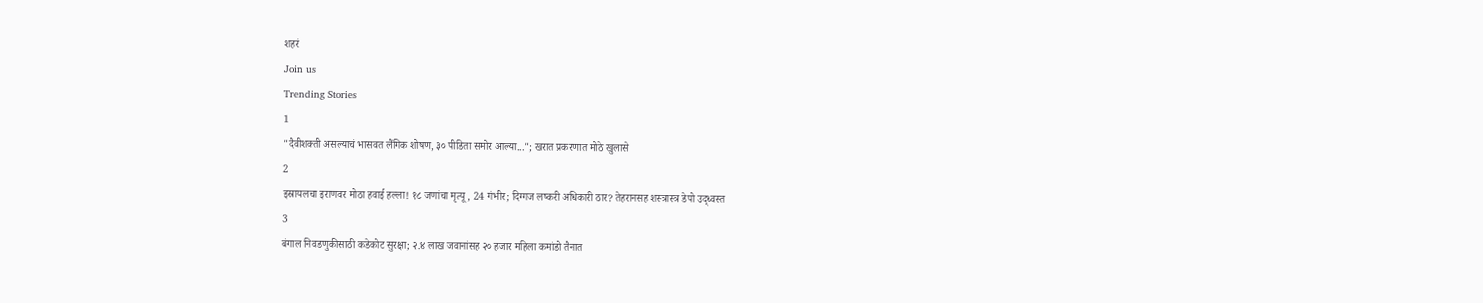शहरं
Join us
Trending Stories
1
"दैवीशक्ती असल्याचं भासवत लैंगिक शोषण, ३० पीडिता समोर आल्या..."; खरात प्रकरणात मोठे खुलासे
2
इस्रायलचा इराणवर मोठा हवाई हल्ला! १८ जणांचा मृत्यू, 24 गंभीर; दिग्गज लष्करी अधिकारी ठार? तेहरानसह शस्त्रास्त्र डेपो उद्ध्वस्त
3
बंगाल निवडणुकीसाठी कडेकोट सुरक्षा; २.४ लाख जवानांसह २० हजार महिला कमांडो तैनात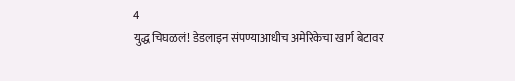4
युद्ध चिघळलं! डेडलाइन संपण्याआधीच अमेरिकेचा खार्ग बेटावर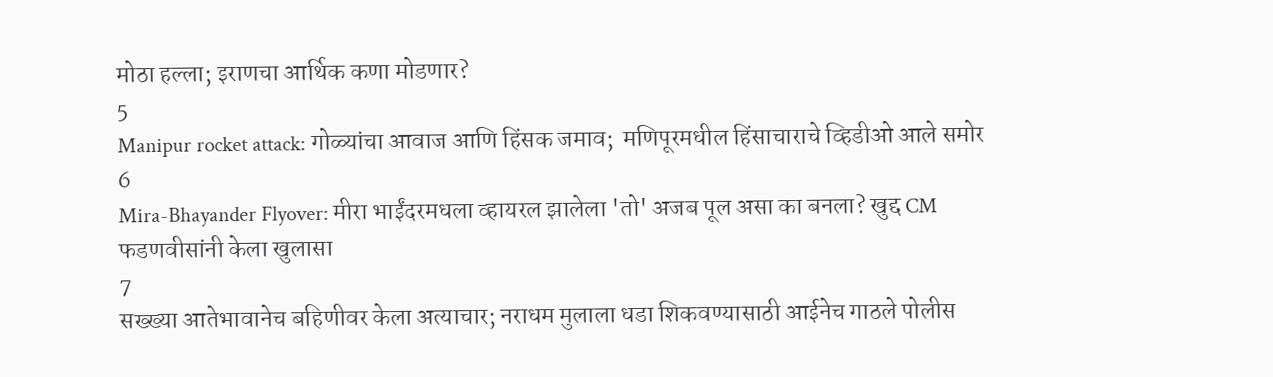मोठा हल्ला; इराणचा आर्थिक कणा मोडणार?
5
Manipur rocket attack: गोळ्यांचा आवाज आणि हिंसक जमाव;  मणिपूरमधील हिंसाचाराचे व्हिडीओ आले समोर
6
Mira-Bhayander Flyover: मीरा भाईंदरमधला व्हायरल झालेला 'तो' अजब पूल असा का बनला? खुद्द CM फडणवीसांनी केला खुलासा
7
सख्ख्या आतेभावानेच बहिणीवर केला अत्याचार; नराधम मुलाला धडा शिकवण्यासाठी आईनेच गाठले पोलीस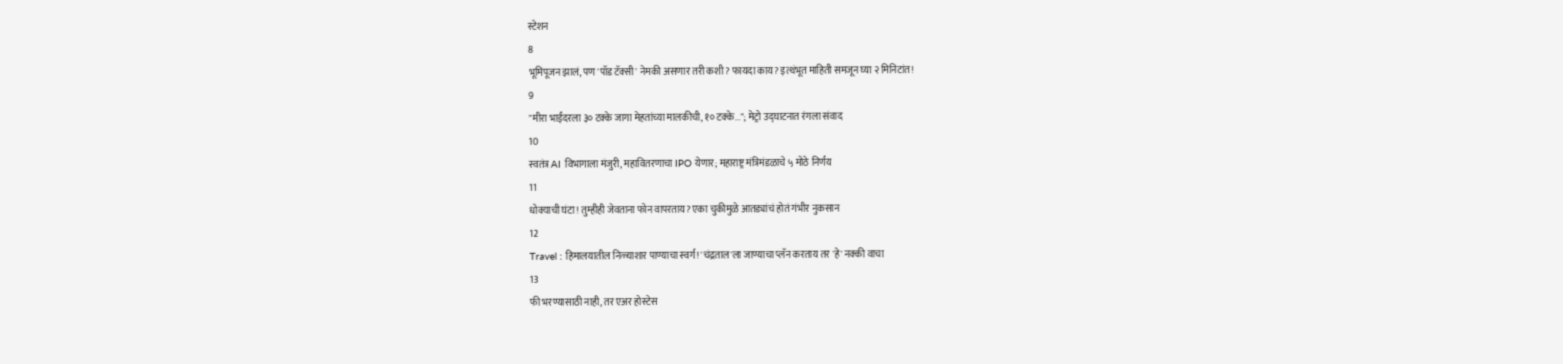स्टेशन
8
भूमिपूजन झालं, पण 'पॉड टॅक्सी' नेमकी असणार तरी कशी? फायदा काय? इत्थंभूत माहिती समजून घ्या २ मिनिटांत!
9
"मीरा भाईंदरला ३० टक्के जागा मेहतांच्या मालकीची, १० टक्के..."; मेट्रो उद्घाटनात रंगला संवाद
10
स्वतंत्र AI विभागाला मंजुरी, महावितरणाचा IPO येणार; महाराष्ट्र मंत्रिमंडळाचे ५ मोठे निर्णय
11
धोक्याची घंटा! तुम्हीही जेवताना फोन वापरताय? एका चुकीमुळे आतड्यांचं होतं गंभीर नुकसान
12
Travel : हिमालयातील निळ्याशार पाण्याचा स्वर्ग! 'चंद्रताल'ला जाण्याचा प्लॅन करताय तर 'हे' नक्की वाचा
13
फी भरण्यासाठी नाही, तर एअर होस्टेस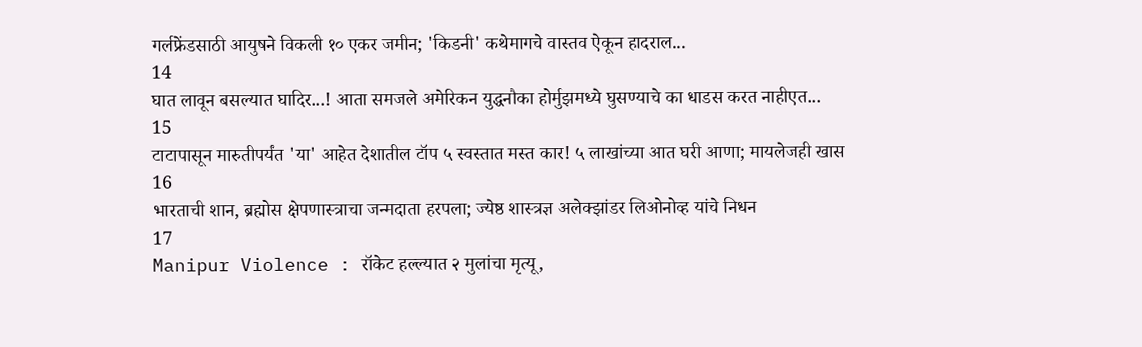गर्लफ्रेंडसाठी आयुषने विकली १० एकर जमीन; 'किडनी' कथेमागचे वास्तव ऐकून हादराल...
14
घात लावून बसल्यात घादिर...! आता समजले अमेरिकन युद्धनौका होर्मुझमध्ये घुसण्याचे का धाडस करत नाहीएत...
15
टाटापासून मारुतीपर्यंत 'या' आहेत देशातील टॉप ५ स्वस्तात मस्त कार! ५ लाखांच्या आत घरी आणा; मायलेजही खास
16
भारताची शान, ब्रह्मोस क्षेपणास्त्राचा जन्मदाता हरपला; ज्येष्ठ शास्त्रज्ञ अलेक्झांडर लिओनोव्ह यांचे निधन
17
Manipur Violence : रॉकेट हल्ल्यात २ मुलांचा मृत्यू,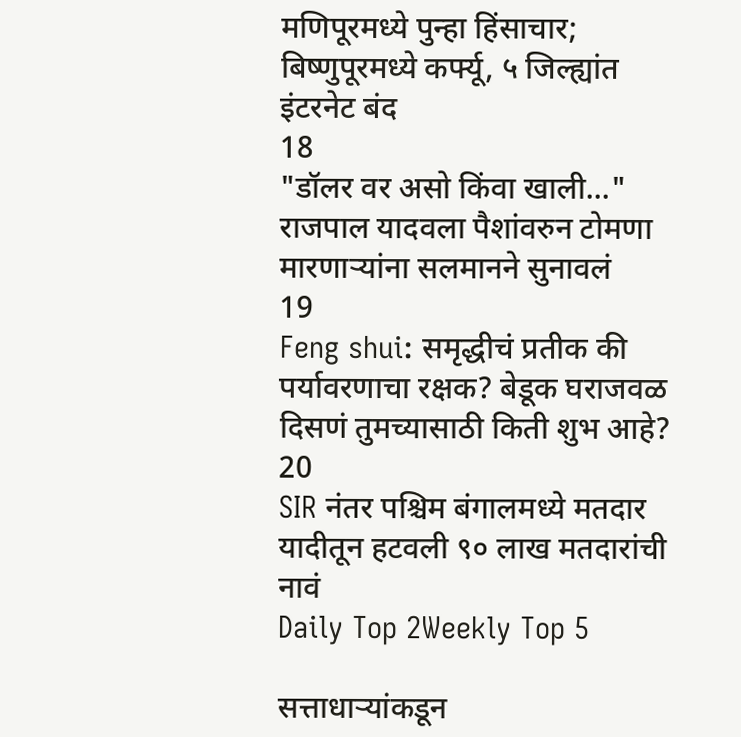मणिपूरमध्ये पुन्हा हिंसाचार; बिष्णुपूरमध्ये कर्फ्यू, ५ जिल्ह्यांत इंटरनेट बंद
18
"डॉलर वर असो किंवा खाली..." राजपाल यादवला पैशांवरुन टोमणा मारणाऱ्यांना सलमानने सुनावलं
19
Feng shui: समृद्धीचं प्रतीक की पर्यावरणाचा रक्षक? बेडूक घराजवळ दिसणं तुमच्यासाठी किती शुभ आहे?
20
SIR नंतर पश्चिम बंगालमध्ये मतदार यादीतून हटवली ९० लाख मतदारांची नावं
Daily Top 2Weekly Top 5

सत्ताधाऱ्यांकडून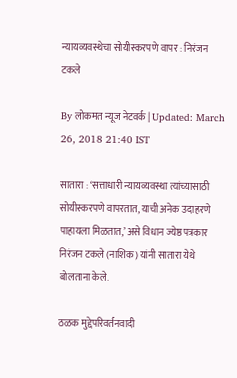न्यायव्यवस्थेचा सोयीस्करपणे वापर : निरंजन टकले

By लोकमत न्यूज नेटवर्क | Updated: March 26, 2018 21:40 IST

सातारा : ‘सत्ताधारी न्यायव्यवस्था त्यांच्यासाठी सोयीस्करपणे वापरतात, याची अनेक उदाहरणे पाहायला मिळतात,’ असे विधान ज्येष्ठ पत्रकार निरंजन टकले (नाशिक) यांनी सातारा येथे बोलताना केले.

ठळक मुद्देपरिवर्तनवादी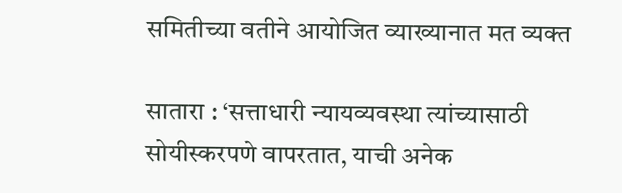समितीच्या वतीने आयोजित व्याख्यानात मत व्यक्त

सातारा : ‘सत्ताधारी न्यायव्यवस्था त्यांच्यासाठी सोयीस्करपणे वापरतात, याची अनेक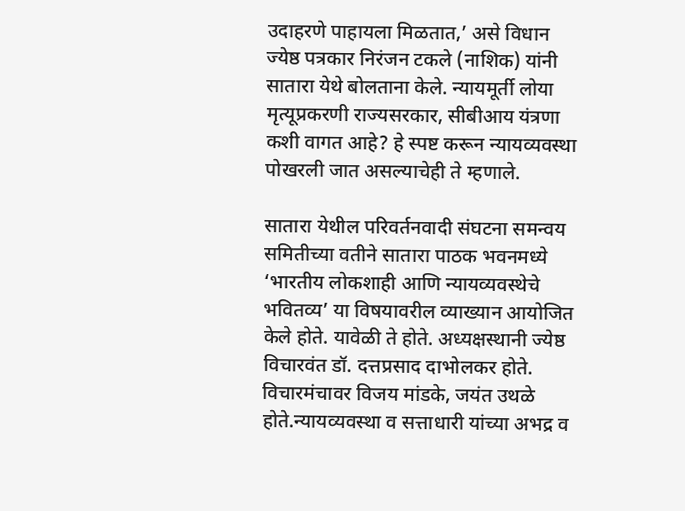उदाहरणे पाहायला मिळतात,’ असे विधान ज्येष्ठ पत्रकार निरंजन टकले (नाशिक) यांनी सातारा येथे बोलताना केले. न्यायमूर्ती लोया मृत्यूप्रकरणी राज्यसरकार, सीबीआय यंत्रणा कशी वागत आहे? हे स्पष्ट करून न्यायव्यवस्था पोखरली जात असल्याचेही ते म्हणाले.

सातारा येथील परिवर्तनवादी संघटना समन्वय समितीच्या वतीने सातारा पाठक भवनमध्ये ‘भारतीय लोकशाही आणि न्यायव्यवस्थेचे भवितव्य’ या विषयावरील व्याख्यान आयोजित केले होते. यावेळी ते होते. अध्यक्षस्थानी ज्येष्ठ विचारवंत डॉ. दत्तप्रसाद दाभोलकर होते. विचारमंचावर विजय मांडके, जयंत उथळे होते.न्यायव्यवस्था व सत्ताधारी यांच्या अभद्र व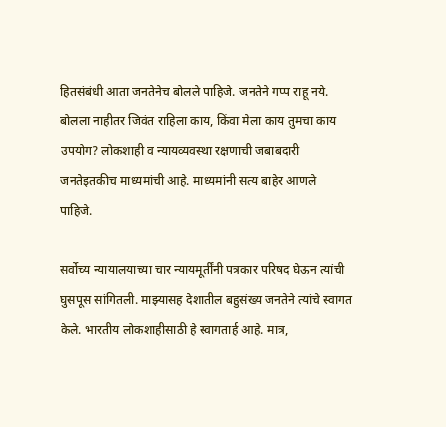हितसंबंधी आता जनतेनेच बोलले पाहिजे. जनतेने गप्प राहू नये. बोलला नाहीतर जिवंत राहिला काय, किंवा मेला काय तुमचा काय उपयोग? लोकशाही व न्यायव्यवस्था रक्षणाची जबाबदारी जनतेइतकीच माध्यमांची आहे. माध्यमांनी सत्य बाहेर आणले पाहिजे.

सर्वोच्य न्यायालयाच्या चार न्यायमूर्तींनी पत्रकार परिषद घेऊन त्यांची घुसपूस सांगितली. माझ्यासह देशातील बहुसंख्य जनतेने त्यांचे स्वागत केले. भारतीय लोकशाहीसाठी हे स्वागतार्ह आहे. मात्र,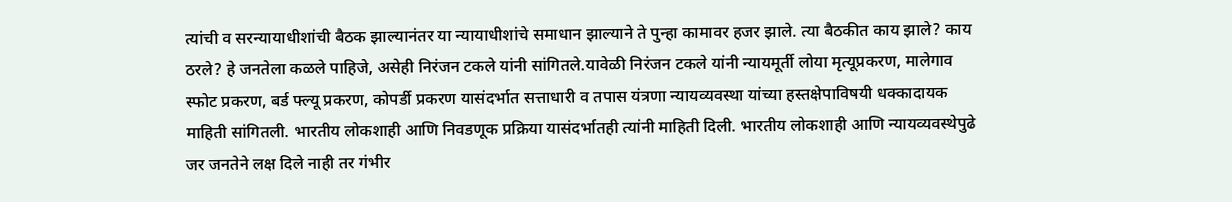त्यांची व सरन्यायाधीशांची बैठक झाल्यानंतर या न्यायाधीशांचे समाधान झाल्याने ते पुन्हा कामावर हजर झाले. त्या बैठकीत काय झाले? काय ठरले? हे जनतेला कळले पाहिजे, असेही निरंजन टकले यांनी सांगितले.यावेळी निरंजन टकले यांनी न्यायमूर्ती लोया मृत्यूप्रकरण, मालेगाव स्फोट प्रकरण, बर्ड फ्ल्यू प्रकरण, कोपर्डी प्रकरण यासंदर्भात सत्ताधारी व तपास यंत्रणा न्यायव्यवस्था यांच्या हस्तक्षेपाविषयी धक्कादायक माहिती सांगितली. भारतीय लोकशाही आणि निवडणूक प्रक्रिया यासंदर्भातही त्यांनी माहिती दिली. भारतीय लोकशाही आणि न्यायव्यवस्थेपुढे जर जनतेने लक्ष दिले नाही तर गंभीर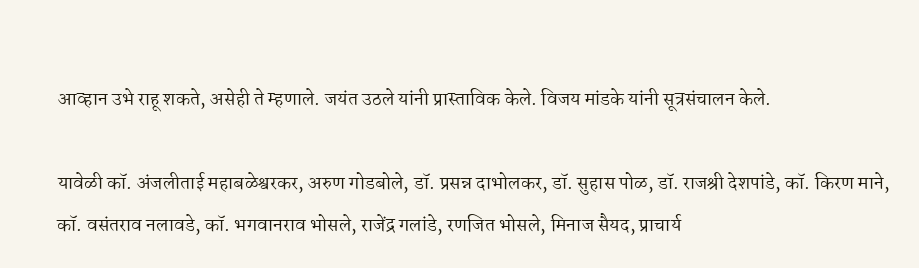आव्हान उभे राहू शकते, असेही ते म्हणाले. जयंत उठले यांनी प्रास्ताविक केले. विजय मांडके यांनी सूत्रसंचालन केले.

यावेळी कॉ. अंजलीताई महाबळेश्वरकर, अरुण गोडबोले, डॉ. प्रसन्न दाभोलकर, डॉ. सुहास पोळ, डॉ. राजश्री देशपांडे, कॉ. किरण माने, कॉ. वसंतराव नलावडे, कॉ. भगवानराव भोसले, राजेंद्र गलांडे, रणजित भोसले, मिनाज सैयद, प्राचार्य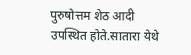पुरुषोत्तम शेठ आदी उपस्थित होते.सातारा येथे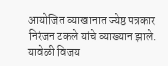आयोजित व्याखानात ज्येष्ठ पत्रकार निरंजन टकले यांचे व्याख्यान झाले. यावेळी विजय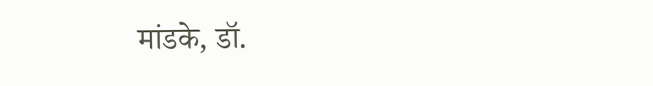मांडके, डॉ.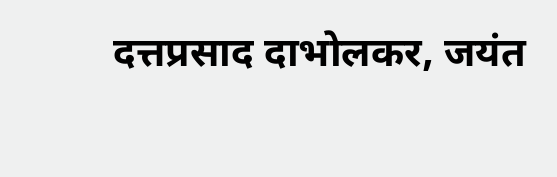दत्तप्रसाद दाभोलकर, जयंत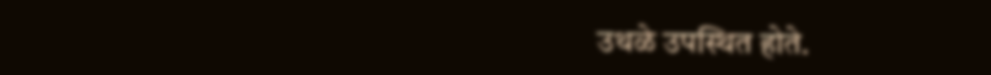उथळे उपस्थित होते.